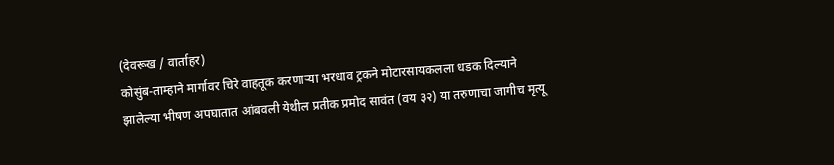(देवरूख / वार्ताहर)
कोसुंब-ताम्हाने मार्गावर चिरे वाहतूक करणाऱ्या भरधाव ट्रकने मोटारसायकलला धडक दिल्याने झालेल्या भीषण अपघातात आंबवली येथील प्रतीक प्रमोद सावंत (वय ३२) या तरुणाचा जागीच मृत्यू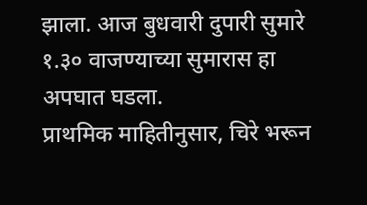झाला. आज बुधवारी दुपारी सुमारे १.३० वाजण्याच्या सुमारास हा अपघात घडला.
प्राथमिक माहितीनुसार, चिरे भरून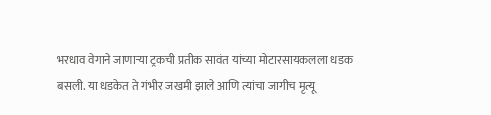भरधाव वेगाने जाणाऱ्या ट्रकची प्रतीक सावंत यांच्या मोटारसायकलला धडक बसली. या धडकेत ते गंभीर जखमी झाले आणि त्यांचा जागीच मृत्यू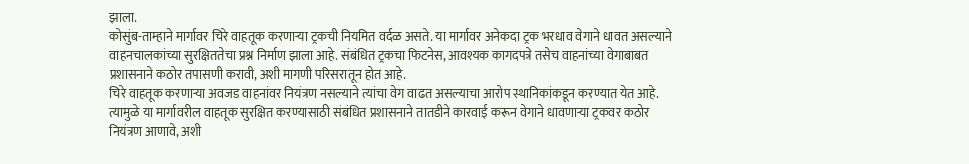झाला.
कोसुंब-ताम्हाने मार्गावर चिरे वाहतूक करणाऱ्या ट्रकची नियमित वर्दळ असते. या मार्गावर अनेकदा ट्रक भरधाव वेगाने धावत असल्याने वाहनचालकांच्या सुरक्षिततेचा प्रश्न निर्माण झाला आहे. संबंधित ट्रकचा फिटनेस, आवश्यक कागदपत्रे तसेच वाहनांच्या वेगाबाबत प्रशासनाने कठोर तपासणी करावी, अशी मागणी परिसरातून होत आहे.
चिरे वाहतूक करणाऱ्या अवजड वाहनांवर नियंत्रण नसल्याने त्यांचा वेग वाढत असल्याचा आरोप स्थानिकांकडून करण्यात येत आहे. त्यामुळे या मार्गावरील वाहतूक सुरक्षित करण्यासाठी संबंधित प्रशासनाने तातडीने कारवाई करून वेगाने धावणाऱ्या ट्रकवर कठोर नियंत्रण आणावे, अशी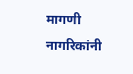मागणी नागरिकांनी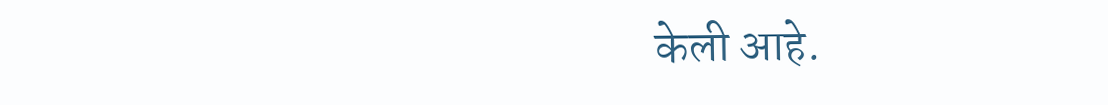केली आहे.